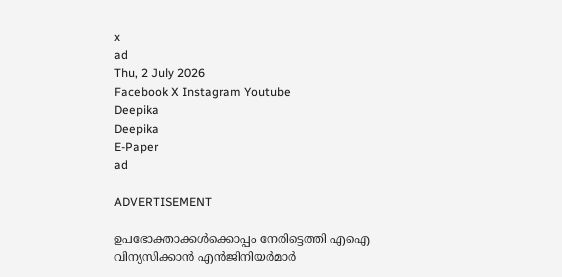x
ad
Thu, 2 July 2026
Facebook X Instagram Youtube
Deepika
Deepika
E-Paper
ad

ADVERTISEMENT

ഉപഭോക്താക്കൾക്കൊപ്പം നേരിട്ടെത്തി എഐ വിന്യസിക്കാൻ എൻജിനിയർമാർ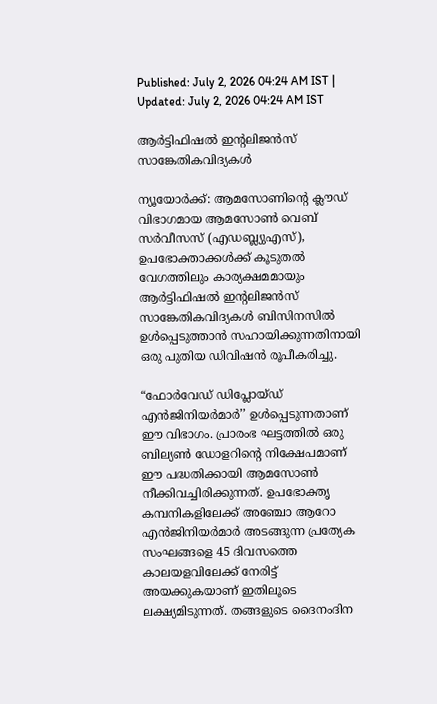Published: July 2, 2026 04:24 AM IST | Updated: July 2, 2026 04:24 AM IST

ആർട്ടിഫിഷൽ ഇന്‍റലിജൻസ് സാങ്കേതികവിദ്യകൾ

ന്യൂയോർക്ക്: ആമസോണിന്‍റെ ക്ലൗഡ് വിഭാഗമായ ആമസോൺ വെബ് സർവീസസ് (എഡബ്ല്യുഎസ്), ഉപഭോക്താക്കൾക്ക് കൂടുതൽ വേഗത്തിലും കാര്യക്ഷമമായും ആർട്ടിഫിഷൽ ഇന്‍റലിജൻസ് സാങ്കേതികവിദ്യകൾ ബിസിനസിൽ ഉൾപ്പെടുത്താൻ സഹായിക്കുന്നതിനായി ഒരു പുതിയ ഡിവിഷൻ രൂപീകരിച്ചു.

“ഫോർവേഡ് ഡിപ്ലോയ്ഡ് എൻജിനിയർമാർ’’ ഉൾപ്പെടുന്നതാണ് ഈ വിഭാഗം. പ്രാരംഭ ഘട്ടത്തിൽ ഒരു ബില്യൺ ഡോളറിന്‍റെ നിക്ഷേപമാണ് ഈ പദ്ധതിക്കായി ആമസോൺ നീക്കിവച്ചിരിക്കുന്നത്. ഉപഭോക്തൃ കമ്പനികളിലേക്ക് അഞ്ചോ ആറോ എൻജിനിയർമാർ അടങ്ങുന്ന പ്രത്യേക സംഘങ്ങളെ 45 ദിവസത്തെ കാലയളവിലേക്ക് നേരിട്ട് അയക്കുകയാണ് ഇതിലൂടെ ലക്ഷ്യമിടുന്നത്. തങ്ങളുടെ ദൈനംദിന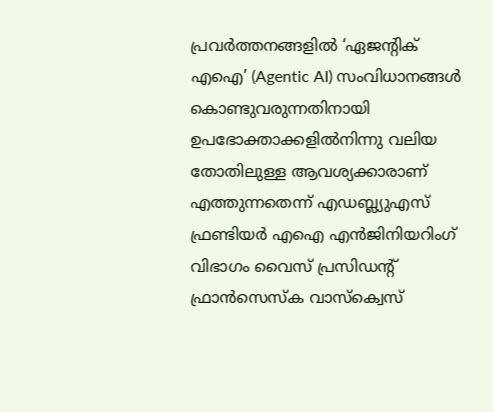പ്രവർത്തനങ്ങളിൽ ‘ഏജന്‍റിക് എഐ’ (Agentic AI) സംവിധാനങ്ങൾ കൊണ്ടുവരുന്നതിനായി ഉപഭോക്താക്കളിൽനിന്നു വലിയ തോതിലുള്ള ആവശ്യക്കാരാണ് എത്തുന്നതെന്ന് എഡബ്ല്യുഎസ് ഫ്രണ്ടിയർ എഐ എൻജിനിയറിംഗ് വിഭാഗം വൈസ് പ്രസിഡന്‍റ് ഫ്രാൻസെസ്ക വാസ്ക്വെസ്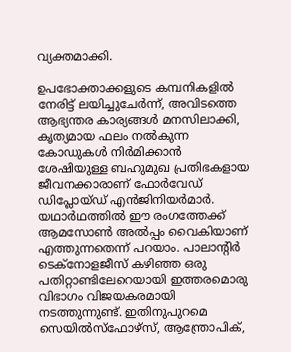വ്യക്തമാക്കി.

ഉപഭോക്താക്കളുടെ കമ്പനികളിൽ നേരിട്ട് ലയിച്ചുചേർന്ന്, അവിടത്തെ ആഭ്യന്തര കാര്യങ്ങൾ മനസിലാക്കി, കൃത്യമായ ഫലം നൽകുന്ന കോഡുകൾ നിർമിക്കാൻ ശേഷിയുള്ള ബഹുമുഖ പ്രതിഭകളായ ജീവനക്കാരാണ് ഫോർവേഡ് ഡിപ്ലോയ്ഡ് എൻജിനിയർമാർ. യഥാർഥത്തിൽ ഈ രംഗത്തേക്ക് ആമസോൺ അൽപ്പം വൈകിയാണ് എത്തുന്നതെന്ന് പറയാം. പാലാന്‍റിർ ടെക്നോളജീസ് കഴിഞ്ഞ ഒരു പതിറ്റാണ്ടിലേറെയായി ഇത്തരമൊരു വിഭാഗം വിജയകരമായി നടത്തുന്നുണ്ട്. ഇതിനുപുറമെ സെയിൽസ്ഫോഴ്സ്, ആന്ത്രോപിക്,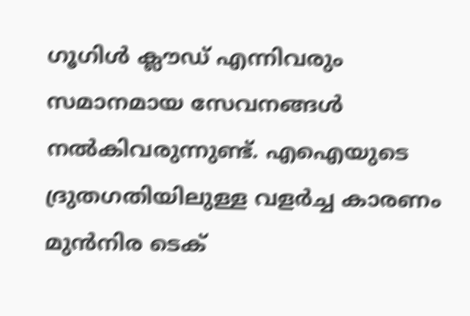ഗൂഗിൾ ക്ലൗഡ് എന്നിവരും സമാനമായ സേവനങ്ങൾ നൽകിവരുന്നുണ്ട്. എഐയുടെ ദ്രുതഗതിയിലുള്ള വളർച്ച കാരണം മുൻനിര ടെക്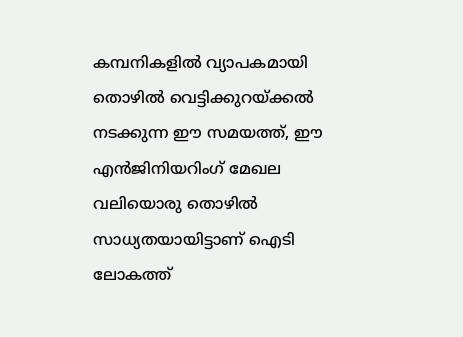കമ്പനികളിൽ വ്യാപകമായി തൊഴിൽ വെട്ടിക്കുറയ്ക്കൽ നടക്കുന്ന ഈ സമയത്ത്, ഈ എൻജിനിയറിംഗ് മേഖല വലിയൊരു തൊഴിൽ സാധ്യതയായിട്ടാണ് ഐടി ലോകത്ത്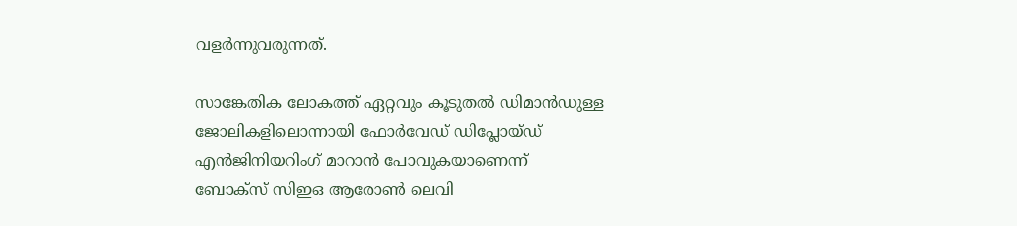വളർന്നുവരുന്നത്.

സാങ്കേതിക ലോകത്ത് ഏറ്റവും കൂടുതൽ ഡിമാൻഡുള്ള ജോലികളിലൊന്നായി ഫോർവേഡ് ഡിപ്ലോയ്ഡ് എൻജിനിയറിംഗ് മാറാൻ പോവുകയാണെന്ന് ബോക്സ് സിഇഒ ആരോൺ ലെവി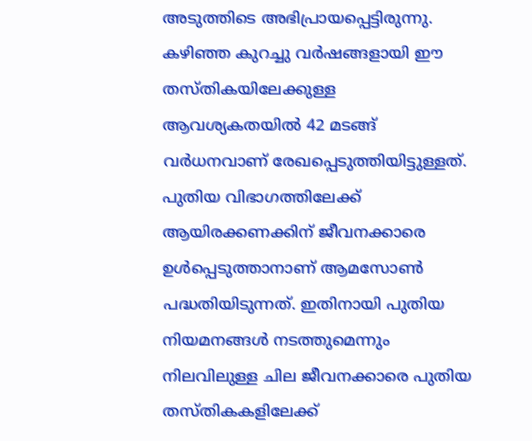അടുത്തിടെ അഭിപ്രായപ്പെട്ടിരുന്നു. കഴിഞ്ഞ കുറച്ചു വർഷങ്ങളായി ഈ തസ്തികയിലേക്കുള്ള ആവശ്യകതയിൽ 42 മടങ്ങ് വർധനവാണ് രേഖപ്പെടുത്തിയിട്ടുള്ളത്. പുതിയ വിഭാഗത്തിലേക്ക് ആയിരക്കണക്കിന് ജീവനക്കാരെ ഉൾപ്പെടുത്താനാണ് ആമസോൺ പദ്ധതിയിടുന്നത്. ഇതിനായി പുതിയ നിയമനങ്ങൾ നടത്തുമെന്നും നിലവിലുള്ള ചില ജീവനക്കാരെ പുതിയ തസ്തികകളിലേക്ക്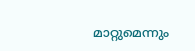മാറ്റുമെന്നും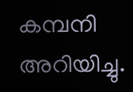കമ്പനി അറിയിച്ചു.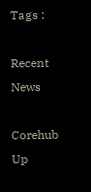Tags :

Recent News

Corehub Up